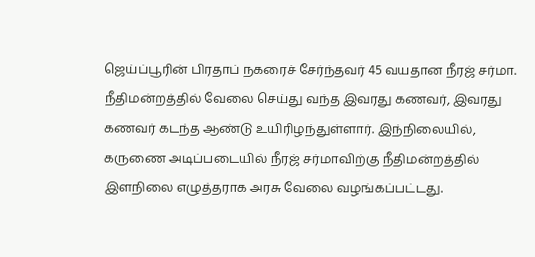ஜெய்ப்பூரின் பிரதாப் நகரைச் சேர்ந்தவர் 45 வயதான நீரஜ் சர்மா. நீதிமன்றத்தில் வேலை செய்து வந்த இவரது கணவர், இவரது கணவர் கடந்த ஆண்டு உயிரிழந்துள்ளார். இந்நிலையில், கருணை அடிப்படையில் நீரஜ் சர்மாவிற்கு நீதிமன்றத்தில் இளநிலை எழுத்தராக அரசு வேலை வழங்கப்பட்டது.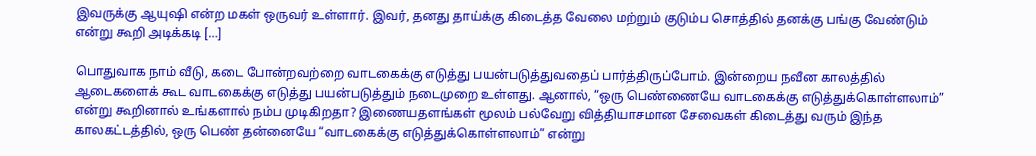இவருக்கு ஆயுஷி என்ற மகள் ஒருவர் உள்ளார். இவர், தனது தாய்க்கு கிடைத்த வேலை மற்றும் குடும்ப சொத்தில் தனக்கு பங்கு வேண்டும் என்று கூறி அடிக்கடி […]

பொதுவாக நாம் வீடு, கடை போன்றவற்றை வாடகைக்கு எடுத்து பயன்படுத்துவதைப் பார்த்திருப்போம். இன்றைய நவீன காலத்தில் ஆடைகளைக் கூட வாடகைக்கு எடுத்து பயன்படுத்தும் நடைமுறை உள்ளது. ஆனால், “ஒரு பெண்ணையே வாடகைக்கு எடுத்துக்கொள்ளலாம்” என்று கூறினால் உங்களால் நம்ப முடிகிறதா? இணையதளங்கள் மூலம் பல்வேறு வித்தியாசமான சேவைகள் கிடைத்து வரும் இந்த காலகட்டத்தில், ஒரு பெண் தன்னையே “வாடகைக்கு எடுத்துக்கொள்ளலாம்” என்று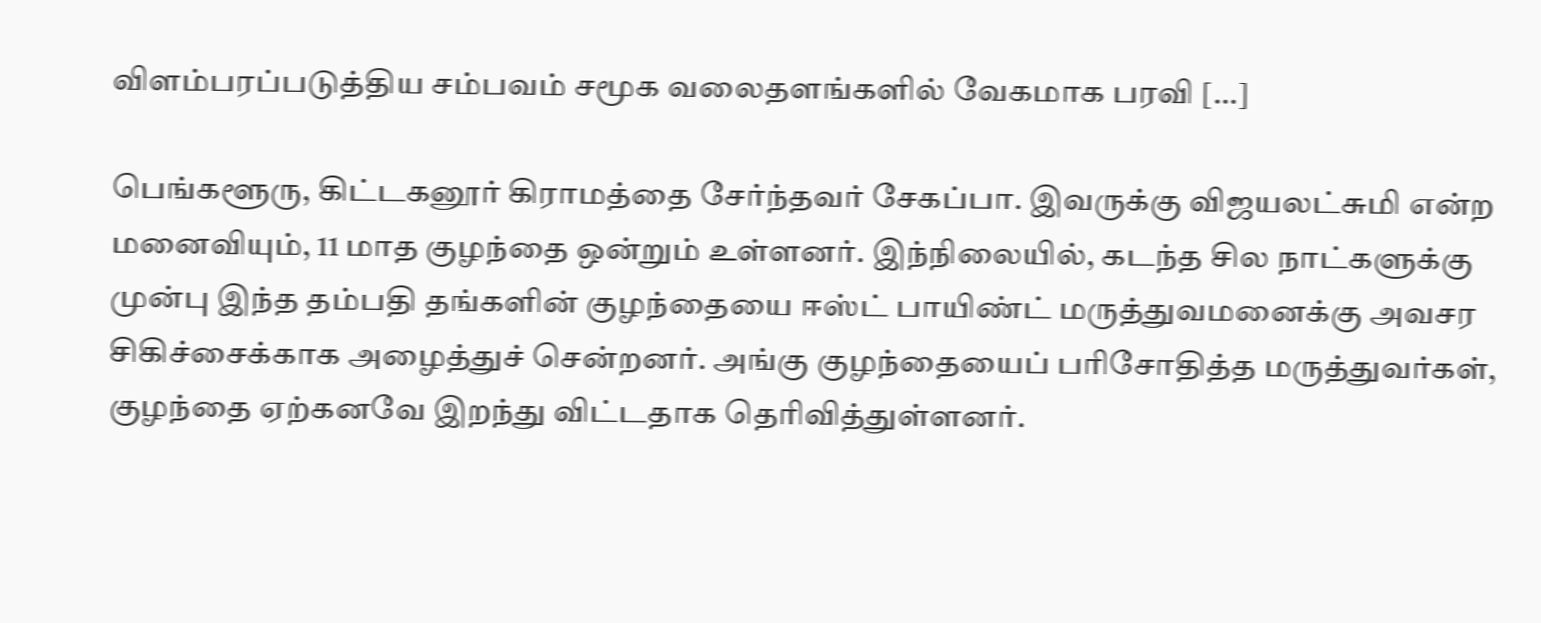விளம்பரப்படுத்திய சம்பவம் சமூக வலைதளங்களில் வேகமாக பரவி […]

பெங்களூரு, கிட்டகனூர் கிராமத்தை சேர்ந்தவர் சேகப்பா. இவருக்கு விஜயலட்சுமி என்ற மனைவியும், 11 மாத குழந்தை ஒன்றும் உள்ளனர். இந்நிலையில், கடந்த சில நாட்களுக்கு முன்பு இந்த தம்பதி தங்களின் குழந்தையை ஈஸ்ட் பாயிண்ட் மருத்துவமனைக்கு அவசர சிகிச்சைக்காக அழைத்துச் சென்றனர். அங்கு குழந்தையைப் பரிசோதித்த மருத்துவர்கள், குழந்தை ஏற்கனவே இறந்து விட்டதாக தெரிவித்துள்ளனர்.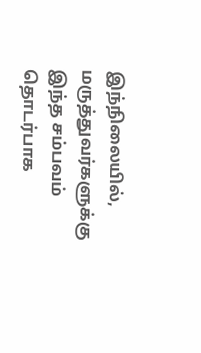இந்நிலையில், மருத்துவர்களுக்கு இந்த சம்பவம் தொடர்பாக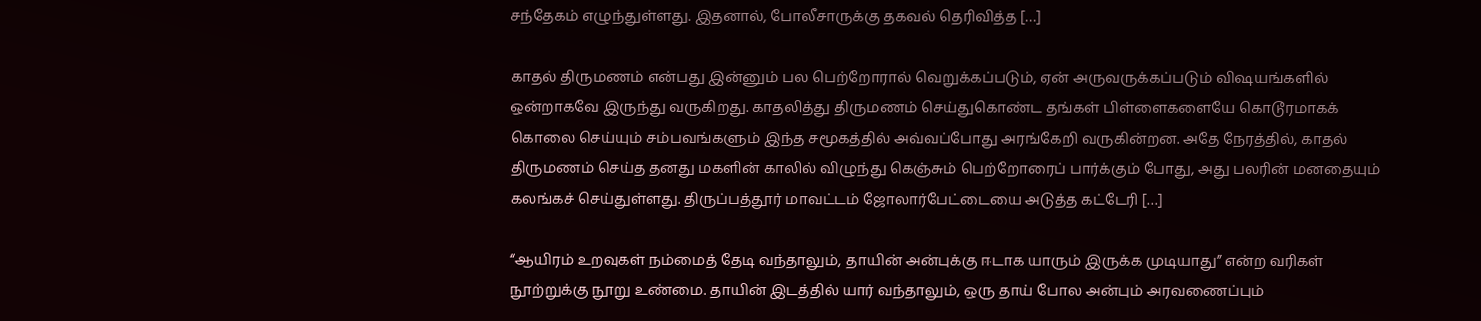சந்தேகம் எழுந்துள்ளது. இதனால், போலீசாருக்கு தகவல் தெரிவித்த […]

காதல் திருமணம் என்பது இன்னும் பல பெற்றோரால் வெறுக்கப்படும், ஏன் அருவருக்கப்படும் விஷயங்களில் ஒன்றாகவே இருந்து வருகிறது. காதலித்து திருமணம் செய்துகொண்ட தங்கள் பிள்ளைகளையே கொடூரமாகக் கொலை செய்யும் சம்பவங்களும் இந்த சமூகத்தில் அவ்வப்போது அரங்கேறி வருகின்றன. அதே நேரத்தில், காதல் திருமணம் செய்த தனது மகளின் காலில் விழுந்து கெஞ்சும் பெற்றோரைப் பார்க்கும் போது, அது பலரின் மனதையும் கலங்கச் செய்துள்ளது. திருப்பத்தூர் மாவட்டம் ஜோலார்பேட்டையை அடுத்த கட்டேரி […]

“ஆயிரம் உறவுகள் நம்மைத் தேடி வந்தாலும், தாயின் அன்புக்கு ஈடாக யாரும் இருக்க முடியாது” என்ற வரிகள் நூற்றுக்கு நூறு உண்மை. தாயின் இடத்தில் யார் வந்தாலும், ஒரு தாய் போல அன்பும் அரவணைப்பும்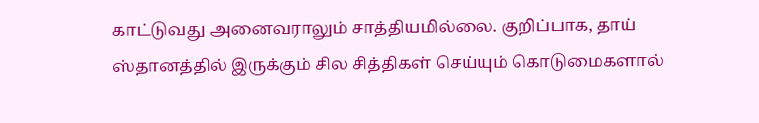காட்டுவது அனைவராலும் சாத்தியமில்லை. குறிப்பாக, தாய் ஸ்தானத்தில் இருக்கும் சில சித்திகள் செய்யும் கொடுமைகளால்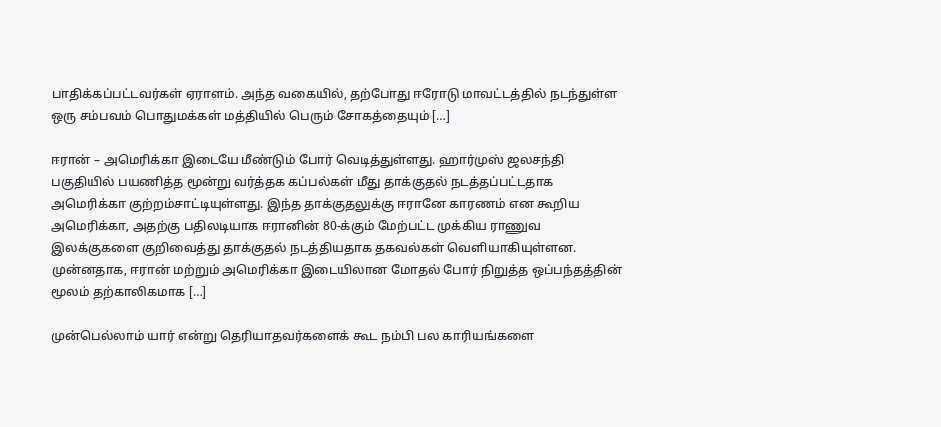பாதிக்கப்பட்டவர்கள் ஏராளம். அந்த வகையில், தற்போது ஈரோடு மாவட்டத்தில் நடந்துள்ள ஒரு சம்பவம் பொதுமக்கள் மத்தியில் பெரும் சோகத்தையும் […]

ஈரான் – அமெரிக்கா இடையே மீண்டும் போர் வெடித்துள்ளது. ஹார்முஸ் ஜலசந்தி பகுதியில் பயணித்த மூன்று வர்த்தக கப்பல்கள் மீது தாக்குதல் நடத்தப்பட்டதாக அமெரிக்கா குற்றம்சாட்டியுள்ளது. இந்த தாக்குதலுக்கு ஈரானே காரணம் என கூறிய அமெரிக்கா, அதற்கு பதிலடியாக ஈரானின் 80-க்கும் மேற்பட்ட முக்கிய ராணுவ இலக்குகளை குறிவைத்து தாக்குதல் நடத்தியதாக தகவல்கள் வெளியாகியுள்ளன. முன்னதாக, ஈரான் மற்றும் அமெரிக்கா இடையிலான மோதல் போர் நிறுத்த ஒப்பந்தத்தின் மூலம் தற்காலிகமாக […]

முன்பெல்லாம் யார் என்று தெரியாதவர்களைக் கூட நம்பி பல காரியங்களை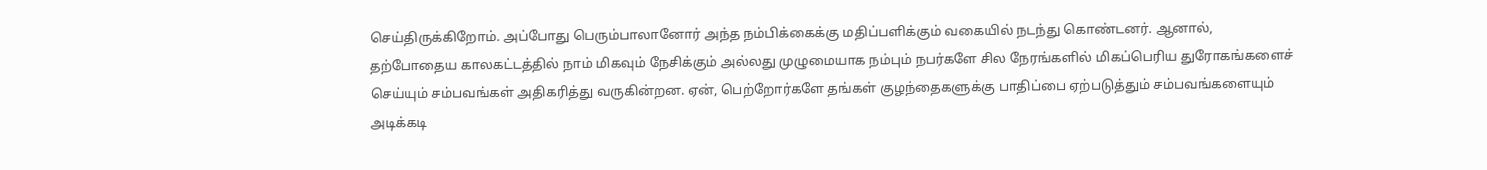செய்திருக்கிறோம். அப்போது பெரும்பாலானோர் அந்த நம்பிக்கைக்கு மதிப்பளிக்கும் வகையில் நடந்து கொண்டனர். ஆனால், தற்போதைய காலகட்டத்தில் நாம் மிகவும் நேசிக்கும் அல்லது முழுமையாக நம்பும் நபர்களே சில நேரங்களில் மிகப்பெரிய துரோகங்களைச் செய்யும் சம்பவங்கள் அதிகரித்து வருகின்றன. ஏன், பெற்றோர்களே தங்கள் குழந்தைகளுக்கு பாதிப்பை ஏற்படுத்தும் சம்பவங்களையும் அடிக்கடி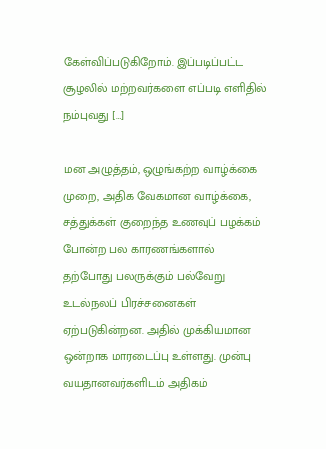கேள்விப்படுகிறோம். இப்படிப்பட்ட சூழலில் மற்றவர்களை எப்படி எளிதில் நம்புவது […]

மன அழுத்தம், ஒழுங்கற்ற வாழ்க்கை முறை, அதிக வேகமான வாழ்க்கை, சத்துக்கள் குறைந்த உணவுப் பழக்கம் போன்ற பல காரணங்களால் தற்போது பலருக்கும் பல்வேறு உடல்நலப் பிரச்சனைகள் ஏற்படுகின்றன. அதில் முக்கியமான ஒன்றாக மாரடைப்பு உள்ளது. முன்பு வயதானவர்களிடம் அதிகம்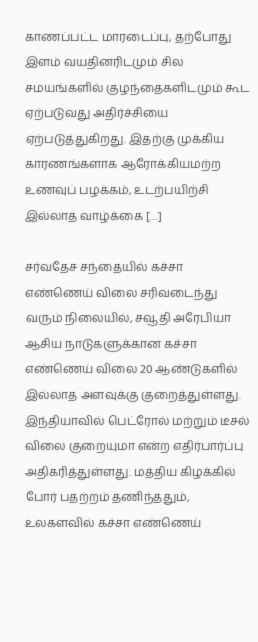காணப்பட்ட மாரடைப்பு, தற்போது இளம் வயதினரிடமும் சில சமயங்களில் குழந்தைகளிடமும் கூட ஏற்படுவது அதிர்ச்சியை ஏற்படுத்துகிறது. இதற்கு முக்கிய காரணங்களாக ஆரோக்கியமற்ற உணவுப் பழக்கம், உடற்பயிற்சி இல்லாத வாழ்க்கை […]

சர்வதேச சந்தையில் கச்சா எண்ணெய் விலை சரிவடைந்து வரும் நிலையில், சவூதி அரேபியா ஆசிய நாடுகளுக்கான கச்சா எண்ணெய் விலை 20 ஆண்டுகளில் இல்லாத அளவுக்கு குறைத்துள்ளது. இந்தியாவில் பெட்ரோல் மற்றும் டீசல் விலை குறையுமா என்ற எதிர்பார்ப்பு அதிகரித்துள்ளது. மத்திய கிழக்கில் போர் பதற்றம் தணிந்ததும், உலகளவில் கச்சா எண்ணெய்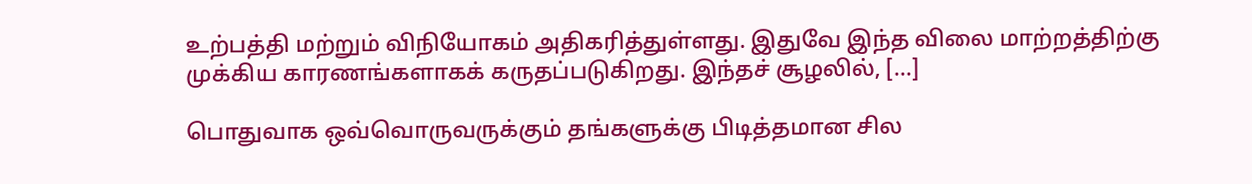உற்பத்தி மற்றும் விநியோகம் அதிகரித்துள்ளது. இதுவே இந்த விலை மாற்றத்திற்கு முக்கிய காரணங்களாகக் கருதப்படுகிறது. இந்தச் சூழலில், […]

பொதுவாக ஒவ்வொருவருக்கும் தங்களுக்கு பிடித்தமான சில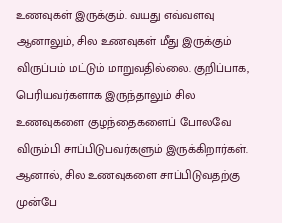உணவுகள் இருக்கும். வயது எவ்வளவு ஆனாலும், சில உணவுகள் மீது இருக்கும் விருப்பம் மட்டும் மாறுவதில்லை. குறிப்பாக, பெரியவர்களாக இருந்தாலும் சில உணவுகளை குழந்தைகளைப் போலவே விரும்பி சாப்பிடுபவர்களும் இருக்கிறார்கள். ஆனால், சில உணவுகளை சாப்பிடுவதற்கு முன்பே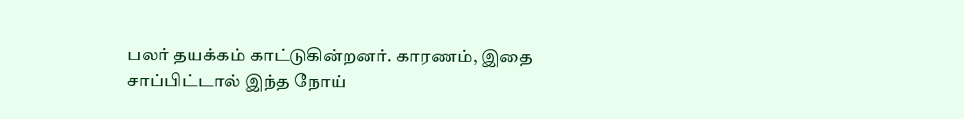பலர் தயக்கம் காட்டுகின்றனர். காரணம், இதை சாப்பிட்டால் இந்த நோய்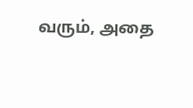வரும், அதை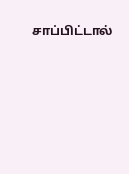சாப்பிட்டால்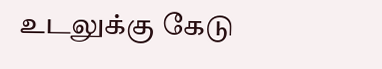உடலுக்கு கேடு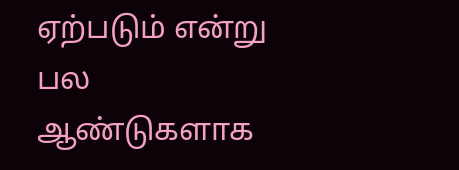ஏற்படும் என்று பல ஆண்டுகளாக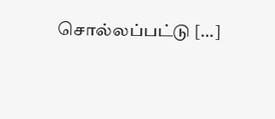சொல்லப்பட்டு […]